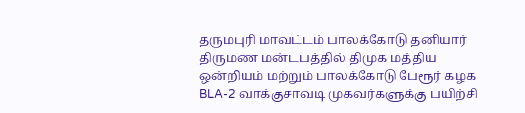தருமபுரி மாவட்டம் பாலக்கோடு தனியார் திருமண மன்டபத்தில் திமுக மத்திய ஒன்றியம் மற்றும் பாலக்கோடு பேரூர் கழக BLA-2 வாக்குசாவடி முகவர்களுக்கு பயிற்சி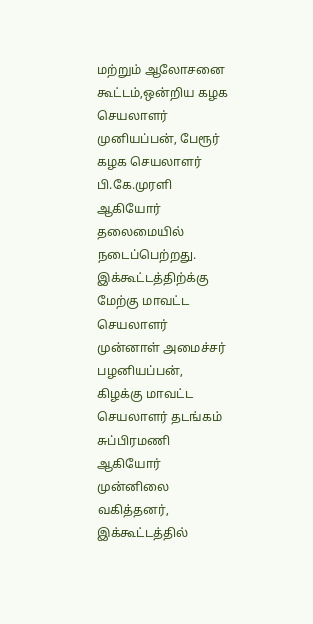மற்றும் ஆலோசனை கூட்டம்,ஒன்றிய கழக செயலாளர் முனியப்பன், பேரூர் கழக செயலாளர் பி.கே.முரளி ஆகியோர் தலைமையில் நடைப்பெற்றது.
இக்கூட்டத்திற்க்கு மேற்கு மாவட்ட செயலாளர் முன்னாள் அமைச்சர் பழனியப்பன், கிழக்கு மாவட்ட செயலாளர் தடங்கம் சுப்பிரமணி ஆகியோர் முன்னிலை வகித்தனர், இக்கூட்டத்தில்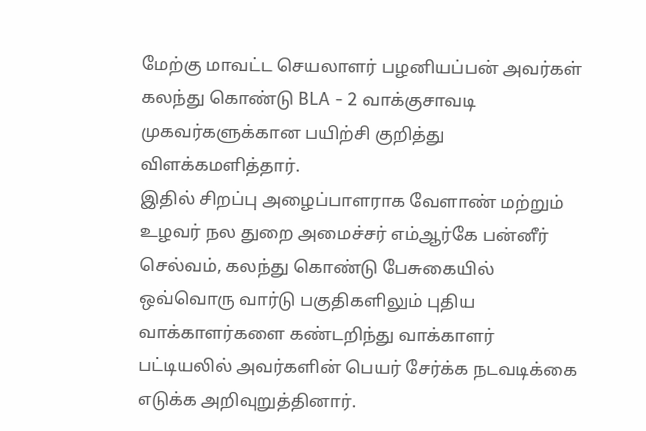மேற்கு மாவட்ட செயலாளர் பழனியப்பன் அவர்கள் கலந்து கொண்டு BLA - 2 வாக்குசாவடி முகவர்களுக்கான பயிற்சி குறித்து விளக்கமளித்தார்.
இதில் சிறப்பு அழைப்பாளராக வேளாண் மற்றும் உழவர் நல துறை அமைச்சர் எம்ஆர்கே பன்னீர் செல்வம், கலந்து கொண்டு பேசுகையில் ஒவ்வொரு வார்டு பகுதிகளிலும் புதிய வாக்காளர்களை கண்டறிந்து வாக்காளர் பட்டியலில் அவர்களின் பெயர் சேர்க்க நடவடிக்கை எடுக்க அறிவுறுத்தினார்.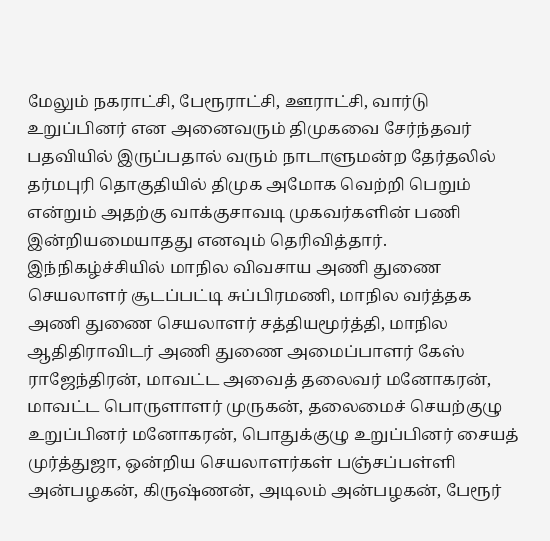மேலும் நகராட்சி, பேரூராட்சி, ஊராட்சி, வார்டு உறுப்பினர் என அனைவரும் திமுகவை சேர்ந்தவர் பதவியில் இருப்பதால் வரும் நாடாளுமன்ற தேர்தலில் தர்மபுரி தொகுதியில் திமுக அமோக வெற்றி பெறும் என்றும் அதற்கு வாக்குசாவடி முகவர்களின் பணி இன்றியமையாதது எனவும் தெரிவித்தார்.
இந்நிகழ்ச்சியில் மாநில விவசாய அணி துணை செயலாளர் சூடப்பட்டி சுப்பிரமணி, மாநில வர்த்தக அணி துணை செயலாளர் சத்தியமூர்த்தி, மாநில ஆதிதிராவிடர் அணி துணை அமைப்பாளர் கேஸ் ராஜேந்திரன், மாவட்ட அவைத் தலைவர் மனோகரன், மாவட்ட பொருளாளர் முருகன், தலைமைச் செயற்குழு உறுப்பினர் மனோகரன், பொதுக்குழு உறுப்பினர் சையத் முர்த்துஜா, ஒன்றிய செயலாளர்கள் பஞ்சப்பள்ளி அன்பழகன், கிருஷ்ணன், அடிலம் அன்பழகன், பேரூர்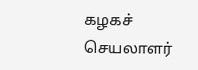கழகச் செயலாளர்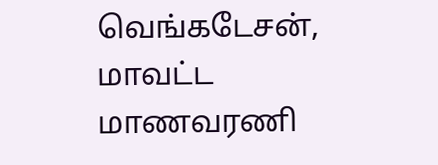வெங்கடேசன், மாவட்ட மாணவரணி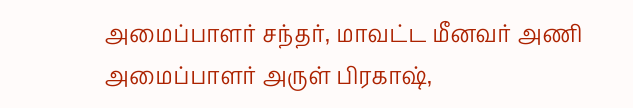அமைப்பாளர் சந்தர், மாவட்ட மீனவர் அணி அமைப்பாளர் அருள் பிரகாஷ்,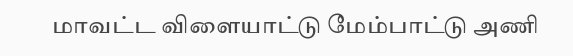மாவட்ட விளையாட்டு மேம்பாட்டு அணி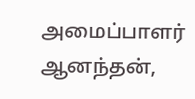அமைப்பாளர் ஆனந்தன்,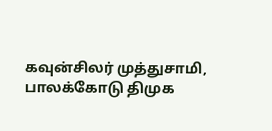கவுன்சிலர் முத்துசாமி, பாலக்கோடு திமுக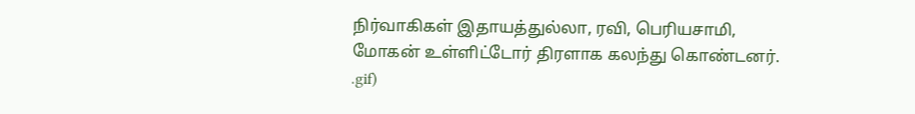நிர்வாகிகள் இதாயத்துல்லா, ரவி, பெரியசாமி, மோகன் உள்ளிட்டோர் திரளாக கலந்து கொண்டனர்.
.gif)